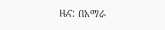ዜና: በአማራ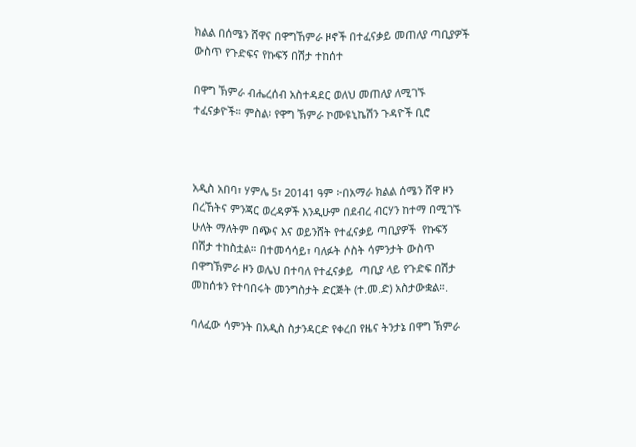ክልል በሰሜን ሸዋና በዋግኸምራ ዞኖች በተፈናቃይ መጠለያ ጣቢያዎች ውስጥ የጉድፍና የኩፍኝ በሽታ ተከሰተ

በዋግ ኽምራ ብሔረሰብ አስተዳደር ወለህ መጠለያ ለሚገኙ ተፈናቃዮች። ምስል፡ የዋግ ኽምራ ኮሙዩኒኬሽን ጉዳዮች ቢሮ



አዲስ አበባ፣ ሃምሌ 5፣ 20141 ዓም ፦በአማራ ክልል ሰሜን ሸዋ ዞን በረኸትና ምንጃር ወረዳዎች እንዲሁም በደብረ ብርሃን ከተማ በሚገኙ ሁለት ማለትም በጭና እና ወይንሸት የተፈናቃይ ጣቢያዎች  የኩፍኝ በሽታ ተከስቷል። በተመሳሳይ፣ ባለፉት ሶስት ሳምንታት ውስጥ በዋግኽምራ ዞን ወሌህ በተባለ የተፈናቃይ  ጣቢያ ላይ የጉድፍ በሽታ መከሰቱን የተባበሩት መንግስታት ድርጅት (ተ.መ.ድ) አስታውቋል።.

ባለፈው ሳምንት በአዲስ ስታንዳርድ የቀረበ የዜና ትንታኔ በዋግ ኽምራ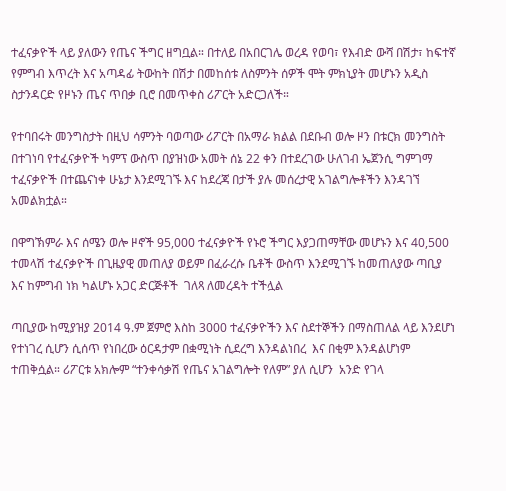ተፈናቃዮች ላይ ያለውን የጤና ችግር ዘግቧል። በተለይ በአበርገሌ ወረዳ የወባ፣ የእብድ ውሻ በሽታ፣ ከፍተኛ የምግብ እጥረት እና አጣዳፊ ትውከት በሽታ በመከሰቱ ለስምንት ሰዎች ሞት ምክኒያት መሆኑን አዲስ ስታንዳርድ የዞኑን ጤና ጥበቃ ቢሮ በመጥቀስ ሪፖርት አድርጋለች።

የተባበሩት መንግስታት በዚህ ሳምንት ባወጣው ሪፖርት በአማራ ክልል በደቡብ ወሎ ዞን በቱርክ መንግስት በተገነባ የተፈናቃዮች ካምፕ ውስጥ በያዝነው አመት ሰኔ 22 ቀን በተደረገው ሁለገብ ኤጀንሲ ግምገማ ተፈናቃዮች በተጨናነቀ ሁኔታ እንደሚገኙ እና ከደረጃ በታች ያሉ መሰረታዊ አገልግሎቶችን እንዳገኘ አመልክቷል።

በዋግኽምራ እና ሰሜን ወሎ ዞኖች 95,000 ተፈናቃዮች የኑሮ ችግር እያጋጠማቸው መሆኑን እና 40,500 ተመላሽ ተፈናቃዮች በጊዜያዊ መጠለያ ወይም በፈራረሱ ቤቶች ውስጥ እንደሚገኙ ከመጠለያው ጣቢያ  እና ከምግብ ነክ ካልሆኑ አጋር ድርጅቶች  ገለጻ ለመረዳት ተችሏል

ጣቢያው ከሚያዝያ 2014 ዓ.ም ጀምሮ እስከ 3000 ተፈናቃዮችን እና ስደተኞችን በማስጠለል ላይ እንደሆነ የተነገረ ሲሆን ሲሰጥ የነበረው ዕርዳታም በቋሚነት ሲደረግ እንዳልነበረ  እና በቂም እንዳልሆነም ተጠቅሷል። ሪፖርቱ አክሎም “ተንቀሳቃሽ የጤና አገልግሎት የለም” ያለ ሲሆን  አንድ የገላ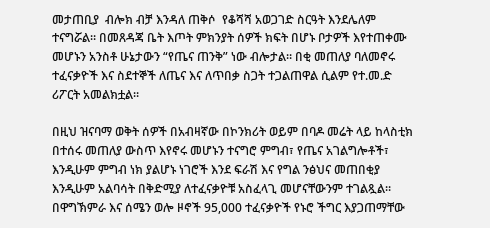መታጠቢያ  ብሎክ ብቻ እንዳለ ጠቅሶ  የቆሻሻ አወጋገድ ስርዓት እንደሌለም ተናግሯል። በመጸዳጃ ቤት እጦት ምክንያት ሰዎች ክፍት በሆኑ ቦታዎች እየተጠቀሙ መሆኑን አንስቶ ሁኔታውን “የጤና ጠንቅ” ነው ብሎታል። በቂ መጠለያ ባለመኖሩ ተፈናቃዮች እና ስደተኞች ለጤና እና ለጥበቃ ስጋት ተጋልጠዋል ሲልም የተ.መ.ድ ሪፖርት አመልክቷል።

በዚህ ዝናባማ ወቅት ሰዎች በአብዛኛው በኮንክሪት ወይም በባዶ መሬት ላይ ከላስቲክ በተሰሩ መጠለያ ውስጥ እየኖሩ መሆኑን ተናግሮ ምግብ፣ የጤና አገልግሎቶች፣ እንዲሁም ምግብ ነክ ያልሆኑ ነገሮች እንደ ፍራሽ እና የግል ንፅህና መጠበቂያ እንዲሁም አልባሳት በቅድሚያ ለተፈናቃዮቹ አስፈላጊ መሆናቸውንም ተገልጿል። በዋግኽምራ እና ሰሜን ወሎ ዞኖች 95,000 ተፈናቃዮች የኑሮ ችግር እያጋጠማቸው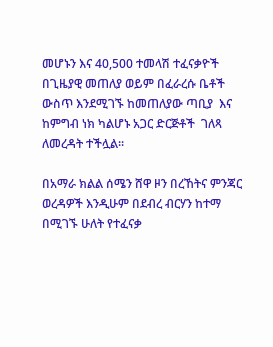መሆኑን እና 40,500 ተመላሽ ተፈናቃዮች በጊዜያዊ መጠለያ ወይም በፈራረሱ ቤቶች ውስጥ እንደሚገኙ ከመጠለያው ጣቢያ  እና ከምግብ ነክ ካልሆኑ አጋር ድርጅቶች  ገለጻ ለመረዳት ተችሏል።

በአማራ ክልል ሰሜን ሸዋ ዞን በረኸትና ምንጃር ወረዳዎች እንዲሁም በደብረ ብርሃን ከተማ በሚገኙ ሁለት የተፈናቃ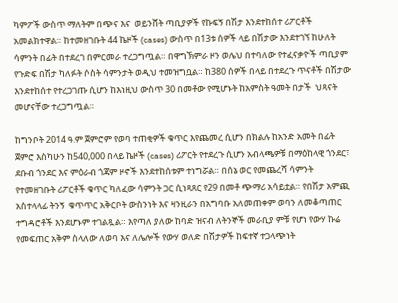ካምፖች ውስጥ ማለትም በጭና እና  ወይንሸት ጣቢያዎች የኩፍኝ በሽታ እንደተከሰተ ሪፖርቶች አመልክተዋል። ከተመዘገቡት 44 ኬዞች (cases) ውስጥ በ13ቱ ሰዎች ላይ በሽታው እንደተገኘ ከሁለት ሳምንት በፊት በተደረገ በምርመራ ተረጋግጧል። በዋግኽምራ ዞን ወሌህ በተባለው የተፈናቃዮች ጣቢያም የጉድፍ በሽታ ካለፉት ሶስት ሳምንታት ወዲህ ተመዝግቧል። ከ380 ሰዎች በላይ በተደረጉ ጥናቶች በሽታው እንደተከሰተ የተረጋገጡ ሲሆን ከእነዚህ ውስጥ 30 በመቶው የሚሆኑት ከአምስት ዓመት በታች  ህጻናት መሆናቸው ተረጋግጧል።

ከግንቦት 2014 ዓ.ም ጀምሮም የወባ ተጠቂዎች ቁጥር እየጨመረ ሲሆን በክልሉ ከአንድ አመት በፊት ጀምሮ እስካሁን ከ540,000 በላይ ኬዞች (cases) ሪፖርት የተደረጉ ሲሆን አብላጫዎቹ በማዕከላዊ ጎንደር፣ ደቡብ ጎንደር እና ምዕራብ ጎጃም ዞኖች እንደተከሰቱም ተነግሯል። በሰኔ ወር የመጨረሻ ሳምንት የተመዘገቡት ሪፖርቶች ቁጥር ካለፈው ሳምንት ጋር ሲነጻጸር የ29 በመቶ ጭማሪ አሳይቷል። የበሽታ አምጪ አስተላላፊ ትንኝ  ቁጥጥር አቅርቦት ውስንነት እና ዛንዚራን በአግባቡ አለመጠቀም ወባን ለመቆጣጠር ተግዳሮቶች እንደሆኑም ተገልጿል። እየጣለ ያለው ከባድ ዝናብ ለትንኞች መራቢያ ምቹ የሆነ የውሃ ኩሬ የመፍጠር አቅም ስላለው ለወባ እና ለሌሎች የውሃ ወለድ በሽታዎች ከፍተኛ ተጋላጭነት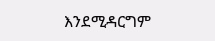እንደሚዳርግም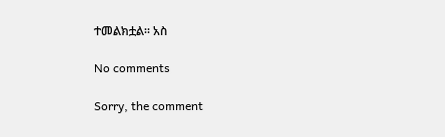ተመልክቷል። አስ

No comments

Sorry, the comment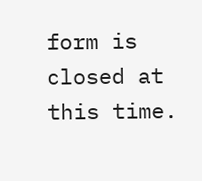form is closed at this time.